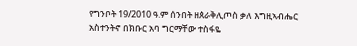የግንቦት 19/2010 ዓ.ም ሰንበት ዘጰራቅሊጦስ ቃለ እግዚኣብሔር አስተንትኖ በክቡር አባ ግርማቸው ተስፋዬ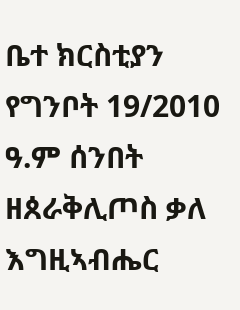ቤተ ክርስቲያን የግንቦት 19/2010 ዓ.ም ሰንበት ዘጰራቅሊጦስ ቃለ እግዚኣብሔር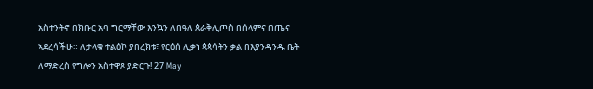አስተንትኖ በክቡር አባ ግርማቸው እንኳን ለበዓለ ጰራቅሊጦስ በሰላምና በጤና ኣደረሳችሁ። ለታላቁ ተልዕኮ ያበረክቱ፣ የርዕሰ ሊቃነ ጳጳሳትን ቃል በእያንዳንዱ ቤት ለማድረስ የግሎን አስተዋጾ ያድርጉ! 27 May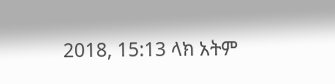2018, 15:13 ላክ አትም